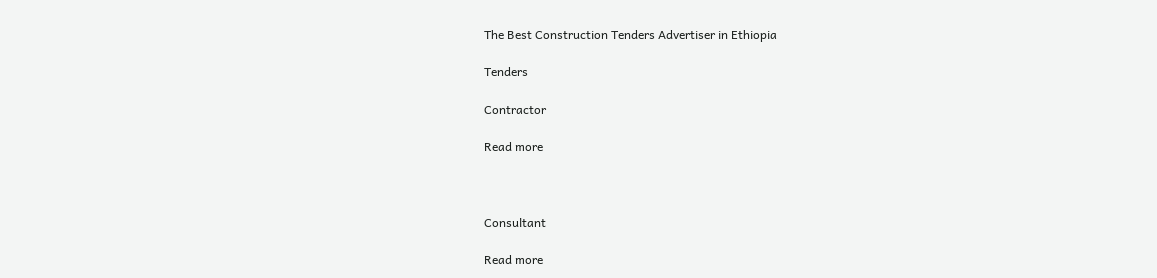The Best Construction Tenders Advertiser in Ethiopia

Tenders

Contractor

Read more



Consultant

Read more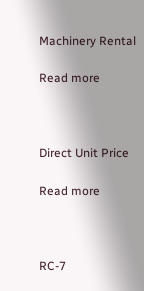Machinery Rental

Read more



Direct Unit Price

Read more



RC-7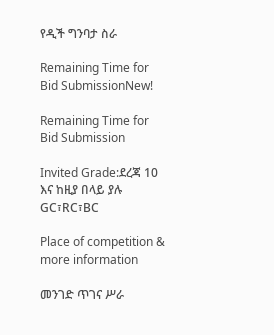የዲች ግንባታ ስራ

Remaining Time for Bid SubmissionNew!

Remaining Time for Bid Submission

Invited Grade:ደረጃ 10 እና ከዚያ በላይ ያሉ GC፣RC፣BC

Place of competition & more information

መንገድ ጥገና ሥራ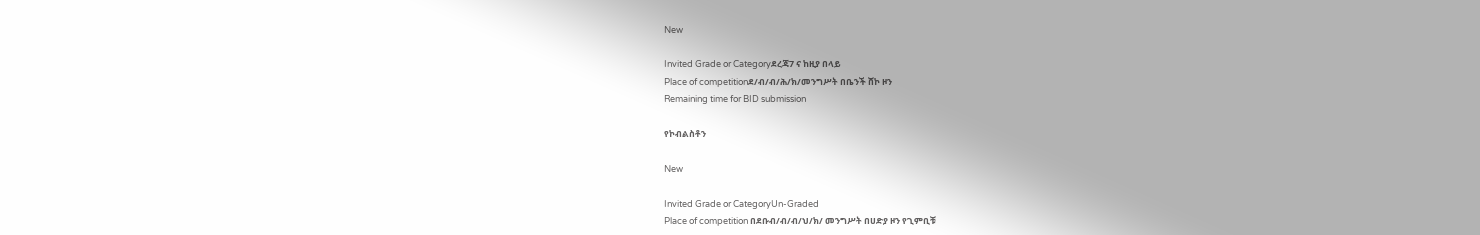New

Invited Grade or Categoryደረጃ7 ና ከዚያ በላይ
Place of competitionደ/ብ/ብ/ሕ/ክ/መንግሥት በቤንች ሸኮ ዞን
Remaining time for BID submission

የኮብልስቶን

New

Invited Grade or CategoryUn-Graded
Place of competition በደቡብ/ብ/ብ/ህ/ክ/ መንግሥት በሀድያ ዞን የጊምቢቹ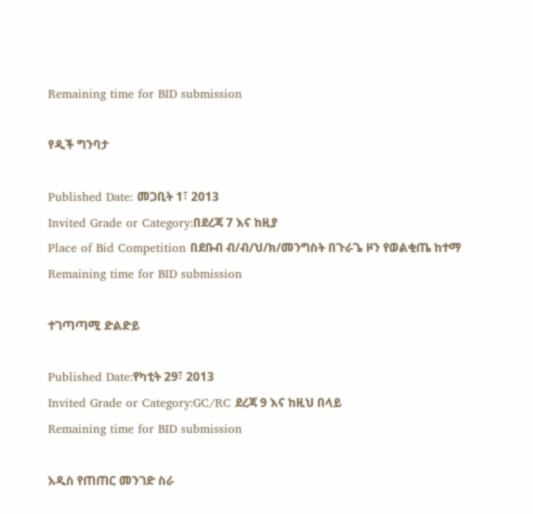Remaining time for BID submission

የዲች ግንባታ

Published Date: መጋቢት 1፣ 2013
Invited Grade or Category:በደረጃ 7 እና ከዚያ
Place of Bid Competition በደቡብ ብ/ብ/ህ/ክ/መንግስት በጉራጌ ዞን የወልቂጤ ከተማ
Remaining time for BID submission

ተገጣጣሚ ድልድይ

Published Date:የካቲት 29፣ 2013
Invited Grade or Category:GC/RC ደረጃ 9 እና ከዚህ በላይ
Remaining time for BID submission

አዲስ የጠጠር መንገድ ስራ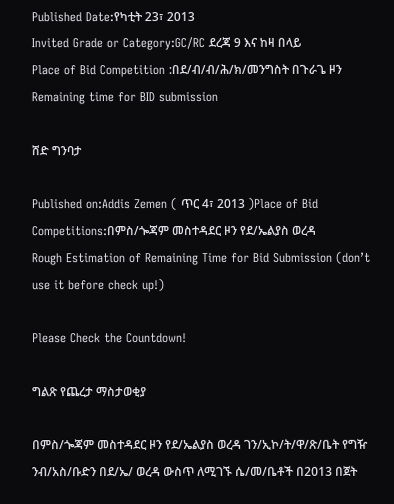Published Date:የካቲት 23፣ 2013
Invited Grade or Category:GC/RC ደረጃ 9 እና ከዛ በላይ
Place of Bid Competition :በደ/ብ/ብ/ሕ/ክ/መንግስት በጉራጌ ዞን
Remaining time for BID submission

ሸድ ግንባታ

Published on:Addis Zemen ( ጥር 4፣ 2013 )Place of Bid Competitions:በምስ/ጐጃም መስተዳደር ዞን የደ/ኤልያስ ወረዳ
Rough Estimation of Remaining Time for Bid Submission (don’t use it before check up!)

Please Check the Countdown!

ግልጽ የጨረታ ማስታወቂያ

በምስ/ጐጃም መስተዳደር ዞን የደ/ኤልያስ ወረዳ ገን/ኢኮ/ት/ዋ/ጽ/ቤት የግዥ ንብ/አስ/ቡድን በደ/ኤ/ ወረዳ ውስጥ ለሚገኙ ሴ/መ/ቤቶች በ2013 በጀት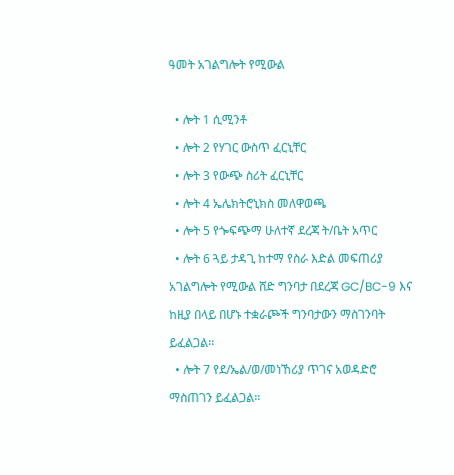ዓመት አገልግሎት የሚውል

  • ሎት 1 ሲሚንቶ
  • ሎት 2 የሃገር ውስጥ ፈርኒቸር
  • ሎት 3 የውጭ ስሪት ፈርኒቸር
  • ሎት 4 ኤሌክትሮኒክስ መለዋወጫ
  • ሎት 5 የጐፍጭማ ሁለተኛ ደረጃ ት/ቤት አጥር
  • ሎት 6 ጓይ ታዳጊ ከተማ የስራ እድል መፍጠሪያ አገልግሎት የሚውል ሸድ ግንባታ በደረጃ GC/BC-9 እና ከዚያ በላይ በሆኑ ተቋራጮች ግንባታውን ማስገንባት ይፈልጋል፡፡
  • ሎት 7 የደ/ኤል/ወ/መነኸሪያ ጥገና አወዳድሮ ማስጠገን ይፈልጋል፡፡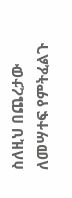ስለዚህ በጨረታው ለመሣተፍ የምትፈልጉ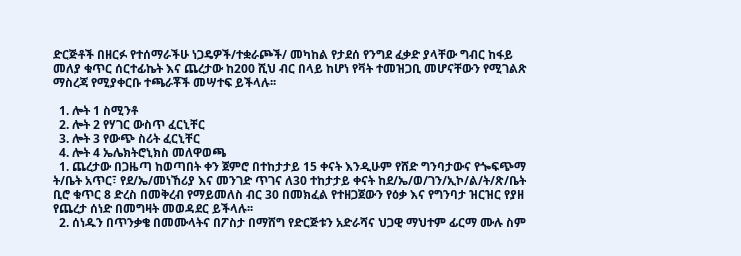ድርጅቶች በዘርፉ የተሰማራችሁ ነጋዴዎች/ተቋራጮች/ መካከል የታደሰ የንግደ ፈቃድ ያላቸው ግብር ከፋይ መለያ ቁጥር ሰርተፊኬት እና ጨረታው ከ200 ሺህ ብር በላይ ከሆነ የቫት ተመዝጋቢ መሆናቸውን የሚገልጽ ማስረጃ የሚያቀርቡ ተጫራቾች መሣተፍ ይችላሉ፡፡

  1. ሎት 1 ስሚንቶ
  2. ሎት 2 የሃገር ውስጥ ፈርኒቸር
  3. ሎት 3 የውጭ ስሪት ፈርኒቸር
  4. ሎት 4 ኤሌክትሮኒክስ መለዋወጫ
  1. ጨረታው በጋዜጣ ከወጣበት ቀን ጀምሮ በተከታታይ 15 ቀናት እንዲሁም የሸድ ግንባታውና የጐፍጭማ ት/ቤት አጥር፣ የደ/ኤ/መነኸሪያ እና መንገድ ጥገና ለ30 ተከታታይ ቀናት ከደ/ኤ/ወ/ገን/ኢኮ/ል/ት/ጽ/ቤት ቢሮ ቁጥር 8 ድረስ በመቅረብ የማይመለስ ብር 30 በመክፈል የተዘጋጀውን የዕቃ እና የግንባታ ዝርዝር የያዘ የጨረታ ሰነድ በመግዛት መወዳደር ይችላሉ፡፡
  2. ሰነዱን በጥንቃቄ በመሙላትና በፖስታ በማሸግ የድርጅቱን አድራሻና ህጋዊ ማህተም ፊርማ ሙሉ ስም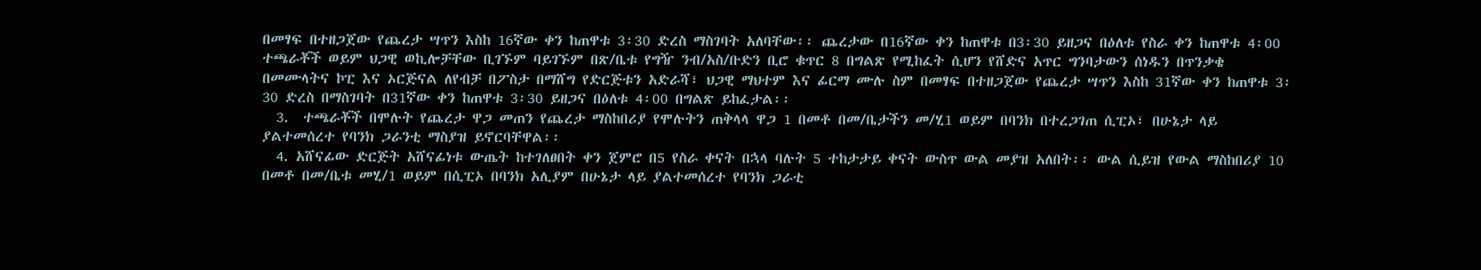በመፃፍ በተዘጋጀው የጨረታ ሣጥን እስከ 16ኛው ቀን ከጠዋቱ 3፡30 ድረስ ማስገባት አለባቸው፡፡ ጨረታው በ16ኛው ቀን ከጠዋቱ በ3፡30 ይዘጋና በዕለቱ የስራ ቀን ከጠዋቱ 4፡00 ተጫራቾች ወይም ህጋዊ ወኪሎቻቸው ቢገኙም ባይገኙም በጽ/ቤቱ የግዥ ንብ/አስ/ቡድን ቢሮ ቁጥር 8 በግልጽ የሚከፈት ሲሆን የሸድና አጥር ግንባታውን ሰነዱን በጥንቃቄ በመሙላትና ኮፒ እና ኦርጅናል ለየብቻ በፖስታ በማሸግ የድርጅቱን አድራሻ፣ ህጋዊ ማህተም እና ፊርማ ሙሉ ስም በመፃፍ በተዘጋጀው የጨረታ ሣጥን እስከ 31ኛው ቀን ከጠዋቱ 3፡30 ድረስ በማስገባት በ31ኛው ቀን ከጠዋቱ 3፡30 ይዘጋና በዕለቱ 4፡00 በግልጽ ይከፈታል፡፡
  3.  ተጫራቾች በሞሉት የጨረታ ዋጋ መጠን የጨረታ ማስከበሪያ የሞሉትን ጠቅላላ ዋጋ 1 በመቶ በመ/ቤታችን መ/ሂ1 ወይም በባንክ በተረጋገጠ ሲፒኦ፣ በሁኔታ ላይ ያልተመሰረተ የባንክ ጋራንቲ ማስያዝ ይኖርባቸዋል፡፡
  4. አሸናፊው ድርጅት አሸናፊነቱ ውጤት ከተገለፀበት ቀን ጀምሮ በ5 የስራ ቀናት በኋላ ባሉት 5 ተከታታይ ቀናት ውስጥ ውል መያዝ አለበት፡፡ ውል ሲይዝ የውል ማስከበሪያ 10 በመቶ በመ/ቤቱ መሂ/1 ወይም በሲፒኦ በባንክ አሊያም በሁኔታ ላይ ያልተመሰረተ የባንክ ጋራቲ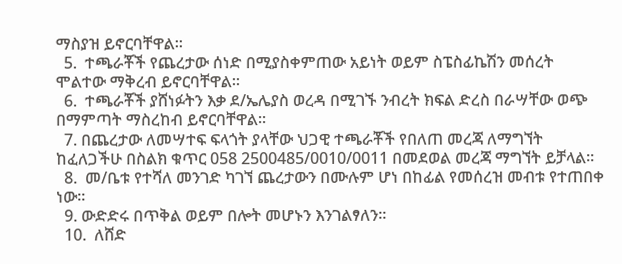ማስያዝ ይኖርባቸዋል፡፡
  5.  ተጫራቾች የጨረታው ሰነድ በሚያስቀምጠው አይነት ወይም ስፔስፊኬሽን መሰረት ሞልተው ማቅረብ ይኖርባቸዋል፡፡
  6.  ተጫራቾች ያሸነፉትን እቃ ደ/ኤሌያስ ወረዳ በሚገኙ ንብረት ክፍል ድረስ በራሣቸው ወጭ በማምጣት ማስረከብ ይኖርባቸዋል፡፡
  7. በጨረታው ለመሣተፍ ፍላጎት ያላቸው ህጋዊ ተጫራቾች የበለጠ መረጃ ለማግኘት ከፈለጋችሁ በስልክ ቁጥር 058 2500485/0010/0011 በመደወል መረጃ ማግኘት ይቻላል፡፡
  8.  መ/ቤቱ የተሻለ መንገድ ካገኘ ጨረታውን በሙሉም ሆነ በከፊል የመሰረዝ መብቱ የተጠበቀ ነው፡፡
  9. ውድድሩ በጥቅል ወይም በሎት መሆኑን እንገልፃለን፡፡
  10.  ለሸድ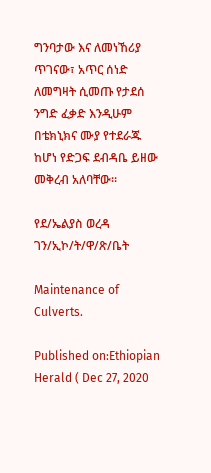ግንባታው እና ለመነኸሪያ ጥገናው፣ አጥር ሰነድ ለመግዛት ሲመጡ የታደሰ ንግድ ፈቃድ እንዲሁም በቴክኒክና ሙያ የተደራጁ ከሆነ የድጋፍ ደብዳቤ ይዘው መቅረብ አለባቸው፡፡

የደ/ኤልያስ ወረዳ ገን/ኢኮ/ት/ዋ/ጽ/ቤት

Maintenance of Culverts.

Published on:Ethiopian Herald ( Dec 27, 2020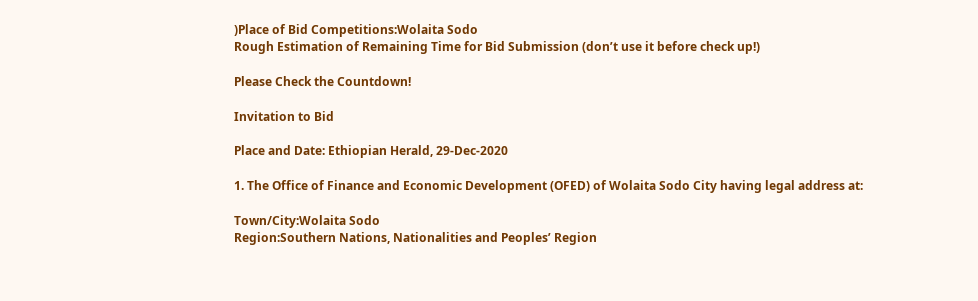)Place of Bid Competitions:Wolaita Sodo
Rough Estimation of Remaining Time for Bid Submission (don’t use it before check up!)

Please Check the Countdown!

Invitation to Bid

Place and Date: Ethiopian Herald, 29-Dec-2020

1. The Office of Finance and Economic Development (OFED) of Wolaita Sodo City having legal address at:

Town/City:Wolaita Sodo
Region:Southern Nations, Nationalities and Peoples’ Region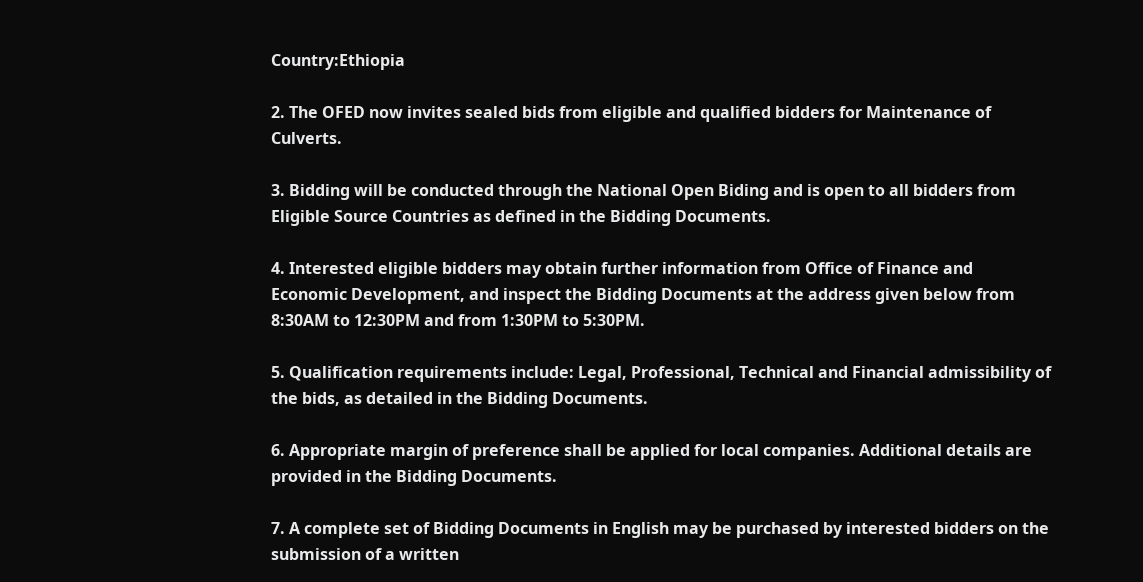Country:Ethiopia

2. The OFED now invites sealed bids from eligible and qualified bidders for Maintenance of Culverts.

3. Bidding will be conducted through the National Open Biding and is open to all bidders from Eligible Source Countries as defined in the Bidding Documents.

4. Interested eligible bidders may obtain further information from Office of Finance and Economic Development, and inspect the Bidding Documents at the address given below from 8:30AM to 12:30PM and from 1:30PM to 5:30PM.

5. Qualification requirements include: Legal, Professional, Technical and Financial admissibility of the bids, as detailed in the Bidding Documents.

6. Appropriate margin of preference shall be applied for local companies. Additional details are provided in the Bidding Documents.

7. A complete set of Bidding Documents in English may be purchased by interested bidders on the submission of a written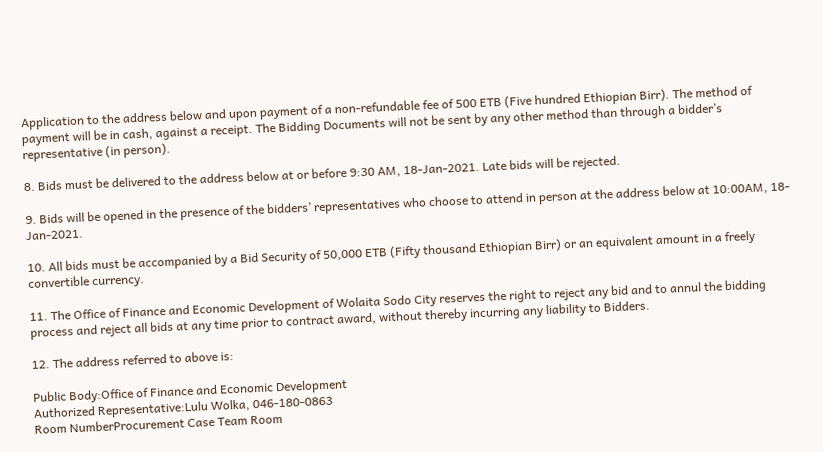Application to the address below and upon payment of a non-refundable fee of 500 ETB (Five hundred Ethiopian Birr). The method of payment will be in cash, against a receipt. The Bidding Documents will not be sent by any other method than through a bidder’s representative (in person).

8. Bids must be delivered to the address below at or before 9:30 AM, 18-Jan-2021. Late bids will be rejected.

9. Bids will be opened in the presence of the bidders’ representatives who choose to attend in person at the address below at 10:00AM, 18-Jan-2021.

10. All bids must be accompanied by a Bid Security of 50,000 ETB (Fifty thousand Ethiopian Birr) or an equivalent amount in a freely convertible currency.

11. The Office of Finance and Economic Development of Wolaita Sodo City reserves the right to reject any bid and to annul the bidding process and reject all bids at any time prior to contract award, without thereby incurring any liability to Bidders.

12. The address referred to above is:

Public Body:Office of Finance and Economic Development
Authorized Representative:Lulu Wolka, 046-180-0863
Room NumberProcurement Case Team Room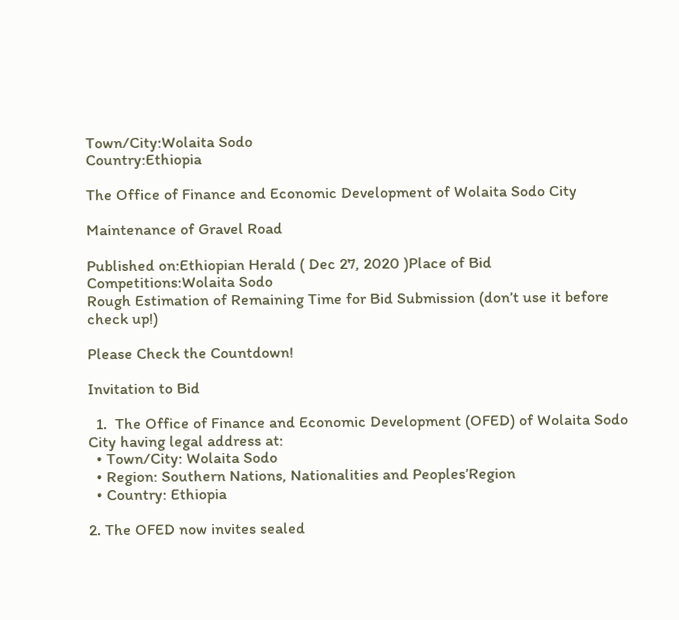Town/City:Wolaita Sodo
Country:Ethiopia

The Office of Finance and Economic Development of Wolaita Sodo City

Maintenance of Gravel Road

Published on:Ethiopian Herald ( Dec 27, 2020 )Place of Bid Competitions:Wolaita Sodo
Rough Estimation of Remaining Time for Bid Submission (don’t use it before check up!)

Please Check the Countdown!

Invitation to Bid

  1.  The Office of Finance and Economic Development (OFED) of Wolaita Sodo City having legal address at:
  • Town/City: Wolaita Sodo
  • Region: Southern Nations, Nationalities and Peoples’Region
  • Country: Ethiopia

2. The OFED now invites sealed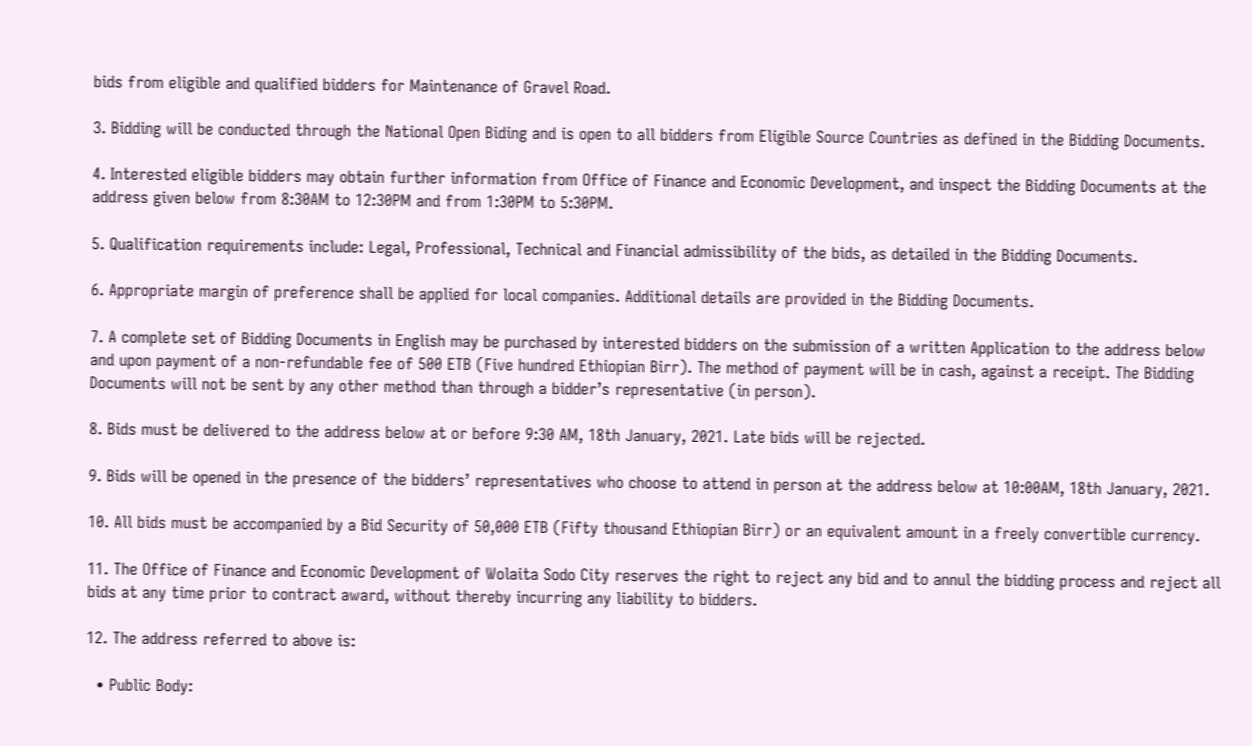bids from eligible and qualified bidders for Maintenance of Gravel Road.

3. Bidding will be conducted through the National Open Biding and is open to all bidders from Eligible Source Countries as defined in the Bidding Documents.

4. Interested eligible bidders may obtain further information from Office of Finance and Economic Development, and inspect the Bidding Documents at the address given below from 8:30AM to 12:30PM and from 1:30PM to 5:30PM.

5. Qualification requirements include: Legal, Professional, Technical and Financial admissibility of the bids, as detailed in the Bidding Documents.

6. Appropriate margin of preference shall be applied for local companies. Additional details are provided in the Bidding Documents.

7. A complete set of Bidding Documents in English may be purchased by interested bidders on the submission of a written Application to the address below and upon payment of a non-refundable fee of 500 ETB (Five hundred Ethiopian Birr). The method of payment will be in cash, against a receipt. The Bidding Documents will not be sent by any other method than through a bidder’s representative (in person).

8. Bids must be delivered to the address below at or before 9:30 AM, 18th January, 2021. Late bids will be rejected.

9. Bids will be opened in the presence of the bidders’ representatives who choose to attend in person at the address below at 10:00AM, 18th January, 2021.

10. All bids must be accompanied by a Bid Security of 50,000 ETB (Fifty thousand Ethiopian Birr) or an equivalent amount in a freely convertible currency.

11. The Office of Finance and Economic Development of Wolaita Sodo City reserves the right to reject any bid and to annul the bidding process and reject all bids at any time prior to contract award, without thereby incurring any liability to bidders.

12. The address referred to above is:

  • Public Body: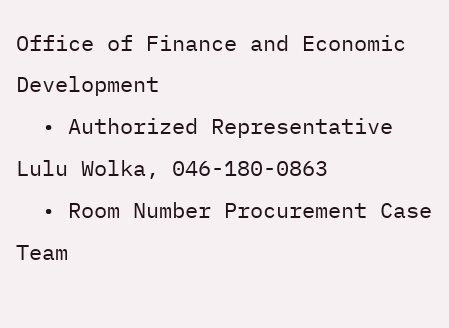Office of Finance and Economic Development
  • Authorized Representative Lulu Wolka, 046-180-0863
  • Room Number Procurement Case Team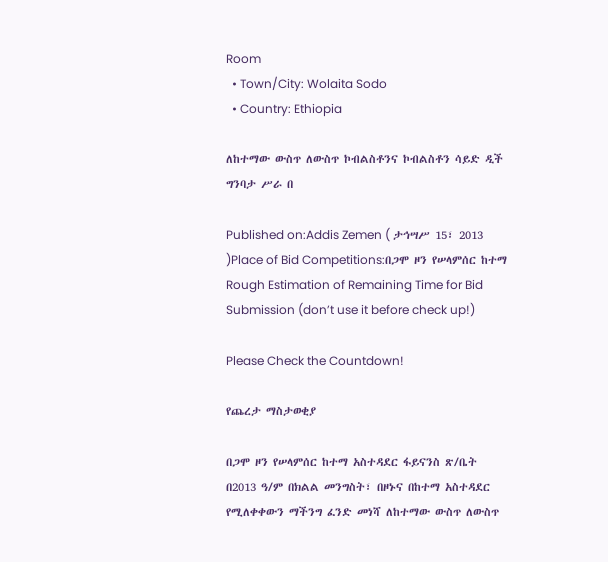Room
  • Town/City: Wolaita Sodo
  • Country: Ethiopia

ለከተማው ውስጥ ለውስጥ ኮብልስቶንና ኮብልስቶን ሳይድ ዲች ግንባታ ሥራ በ

Published on:Addis Zemen ( ታኅሣሥ 15፣ 2013 )Place of Bid Competitions:በጋሞ ዞን የሠላምሰር ከተማ
Rough Estimation of Remaining Time for Bid Submission (don’t use it before check up!)

Please Check the Countdown!

የጨረታ ማስታወቂያ

በጋሞ ዞን የሠላምሰር ከተማ አስተዳደር ፋይናንስ ጽ/ቤት በ2013 ዓ/ም በክልል መንግስት፣ በዞኑና በከተማ አስተዳደር የሚለቀቀውን ማችንግ ፈንድ መነሻ ለከተማው ውስጥ ለውስጥ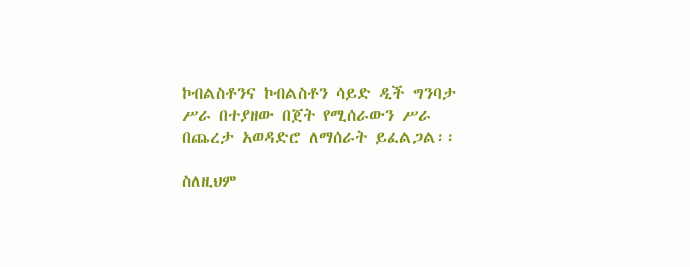ኮብልስቶንና ኮብልስቶን ሳይድ ዲች ግንባታ ሥራ በተያዘው በጀት የሚሰራውን ሥራ በጨረታ አወዳድሮ ለማሰራት ይፈልጋል፡፡

ስለዚህም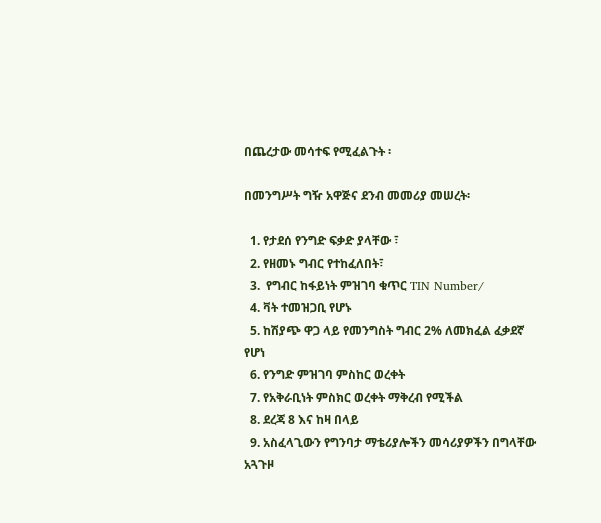በጨረታው መሳተፍ የሚፈልጉት ፡

በመንግሥት ግዥ አዋጅና ደንብ መመሪያ መሠረት፡

  1. የታደሰ የንግድ ፍቃድ ያላቸው ፣
  2. የዘመኑ ግብር የተከፈለበት፣
  3.  የግብር ከፋይነት ምዝገባ ቁጥር TIN Number/
  4. ቫት ተመዝጋቢ የሆኑ
  5. ከሽያጭ ዋጋ ላይ የመንግስት ግብር 2% ለመክፈል ፈቃደኛ የሆነ
  6. የንግድ ምዝገባ ምስከር ወረቀት
  7. የአቅራቢነት ምስክር ወረቀት ማቅረብ የሚችል
  8. ደረጃ 8 እና ከዛ በላይ
  9. አስፈላጊውን የግንባታ ማቴሪያሎችን መሳሪያዎችን በግላቸው አጓጉዞ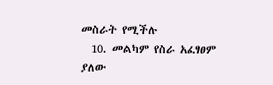መስራት የሚችሉ
  10. መልካም የስራ አፈፃፀም ያለው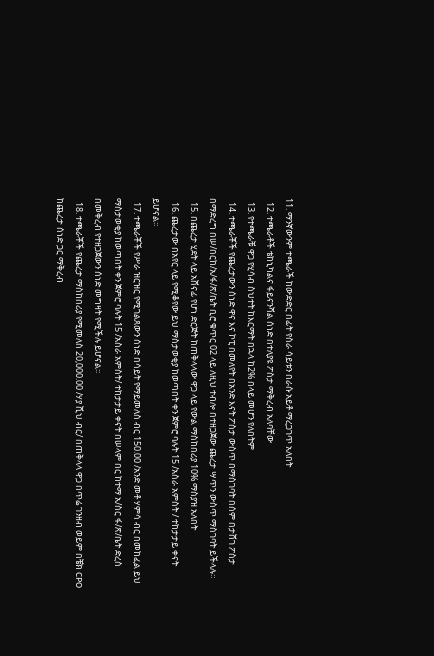11. ማንኛውንም ተጫራች ከውድድር በፊት የስራ ሳይቱን በራሱ አይቶ ማረጋገጥ አለበት
  12. ተጫራቶች ቴከኒካልና ፋይናንሻል ሰነድ በተለያዩ ፖስታ ማቅረብ አለባቸው
  13. የተጫራቹ ዋጋ የሂሳብ ስህተት ከእርማት በኋላ ከ2% በላይ መሆን የለበትም
  14. ተጫራቾች የጨረታውን ሰነድ ዋና እና ኮፒ በመለየት በአንድ እናት ፖስታ ውስጥ በማስገባት በሰም በታሸገ ፖስታ በማድረግ በሠ/በርከ/አ/ፋ/ጽ/ቤት ቢሮ ቁጥር 02 ላይ ለዚህ ተብሎ በተዘጋጀው ጨረታ ሣጥን ውስጥ ማስገባት ይችላሉ።
  15. በጨረታ ሂደት ላይ አሸናፊ የሆነ ድርጅት ከጠቅላላው ዋጋ ላይ የውል ማስከበሪያ 10% ማስያዝ አለበት
  16. ጨረታው በአየር ላይ የሚቆየው ይህ ማስታወቂያ ከወጣበት ቀን ጀምሮ ባሉት 15 /አስራ አምስት / ተከታታይ ቀናት ይሆናል፡፡
  17. ተጫራቾች የሥራ ዝርዝር የሚገልጸውን ሰነድ በሳይት የማይመለስ ብር 150.00 /አንድ መቶ ሃምሳ ብር በመከፈል ይህ ማስታወቂያ ከወጣበት ቀን ጀምሮ ባሉት 15 /አስራ አምስት/ ተከታታይ ቀናት በሠላም በር ከተማ አ/ስር ፋ/ጽ/ቤት ድረስ በመቅረብ የተዘጋጀውን ሰነድ መግዛት የሚችሉ ይሆናል፡፡
  18. ተጫራቾች የጨረታ ማስከበሪያ የሚመለስ 20,000.00 /ሃያ ሺህ ብር/ በጠቅላላ ዋጋ በጥሬ ገንዘብ ወይም በቼክ CPO ከጨረታ ሰነድ ጋር ማቅረብ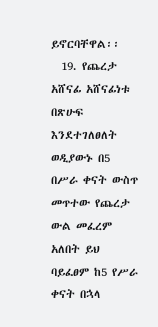ይኖርባቸዋል፡፡
  19. የጨረታ አሸናፊ አሸናፊነቱ በጽሁፍ እንደተገለፀለት ወዲያውኑ በ5 በሥራ ቀናት ውስጥ መጥተው የጨረታ ውል መፈረም አለበት ይህ ባይፈፀም ከ5 የሥራ ቀናት በኋላ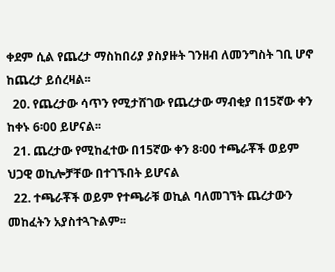ቀደም ሲል የጨረታ ማስከበሪያ ያስያዙት ገንዘብ ለመንግስት ገቢ ሆኖ ከጨረታ ይሰረዛል፡፡
  20. የጨረታው ሳጥን የሚታሸገው የጨረታው ማብቂያ በ15ኛው ቀን ከቀኑ 6፡00 ይሆናል፡፡
  21. ጨረታው የሚከፈተው በ15ኛው ቀን 8፡00 ተጫራቾች ወይም ህጋዊ ወኪሎቻቸው በተገኙበት ይሆናል
  22. ተጫራቾች ወይም የተጫራቹ ወኪል ባለመገኘት ጨረታውን መከፈትን አያስተጓጉልም፡፡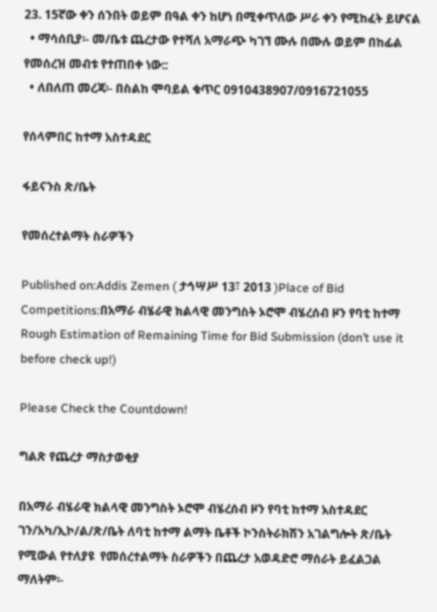23. 15ኛው ቀን ሰንበት ወይም በዓል ቀን ከሆነ በሚቀጥለው ሥራ ቀን የሚከፈት ይሆናል
  • ማሳሰቢያ፡- መ/ቤቱ ጨረታው የተሻለ አማራጭ ካገኘ ሙሉ በሙሉ ወይም በከፊል የመሰረዝ መብቱ የተጠበቀ ነው::
  • ለበለጠ መረጃ፡- በስልከ ሞባይል ቁጥር 0910438907/0916721055

የሰላምበር ከተማ አስተዳደር

ፋይናንስ ጽ/ቤት

የመሰረተልማት ስራዎችን

Published on:Addis Zemen ( ታኅሣሥ 13፣ 2013 )Place of Bid Competitions:በአማራ ብሄራዊ ክልላዊ መንግስት ኦሮሞ ብሄረሰብ ዞን የባቲ ከተማ
Rough Estimation of Remaining Time for Bid Submission (don’t use it before check up!)

Please Check the Countdown!

ግልጽ የጨረታ ማስታወቂያ

በአማራ ብሄራዊ ክልላዊ መንግስት ኦሮሞ ብሄረሰብ ዞን የባቲ ከተማ አስተዳደር ገን/አካ/ኢኮ/ል/ጽ/ቤት ለባቲ ከተማ ልማት ቤቶች ኮንስትራክሽን አገልግሎት ጽ/ቤት የሚውል የተለያዩ  የመሰረተልማት ስራዎችን በጨረታ አወዳድሮ ማሰራት ይፈልጋል ማለትም፡-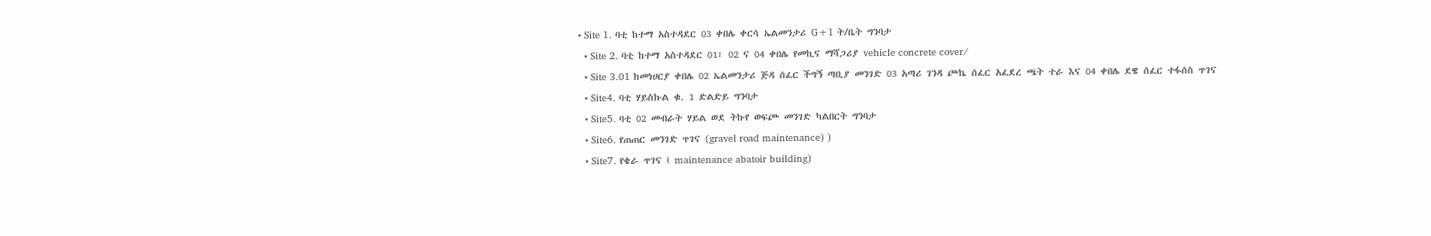• Site 1. ባቲ ከተማ አስተዳደር 03 ቀበሌ ቀርሳ ኤልመንታሪ G+1 ት/ቤት ግንባታ
  • Site 2. ባቲ ከተማ አስተዳደር 01፣ 02 ና 04 ቀበሌ የመኪና ማሻጋሪያ vehicle concrete cover/
  • Site 3.01 ከመነሀርያ ቀበሌ 02 ኤልመንታሪ ጅዳ ሰፈር ችግኝ ጣቢያ መንገድ 03 አጣሪ ገንዳ ጮኬ ሰፈር አፈደረ ጫት ተራ እና 04 ቀበሌ ደዌ ሰፈር ተፋሰስ ጥገና
  • Site4. ባቲ ሃይስኩል ቁ. 1 ድልድይ ግንባታ
  • Site5. ባቲ 02 መብራት ሃይል ወደ ትኩየ ወፍጮ መንገድ ካልበርት ግንባታ
  • Site6. የጠጠር መንገድ ጥገና (gravel road maintenance) )
  • Site7. የቄራ ጥገና ( maintenance abatoir building)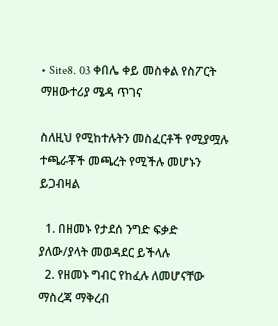• Site8. 03 ቀበሌ ቀይ መስቀል የስፖርት ማዘውተሪያ ሜዳ ጥገና

ስለዚህ የሚከተሉትን መስፈርቶች የሚያሟሉ ተጫራቾች መጫረት የሚችሉ መሆኑን ይጋብዛል

  1. በዘመኑ የታደሰ ንግድ ፍቃድ ያለው/ያላት መወዳደር ይችላሉ
  2. የዘመኑ ግብር የከፈሉ ለመሆናቸው ማስረጃ ማቅረብ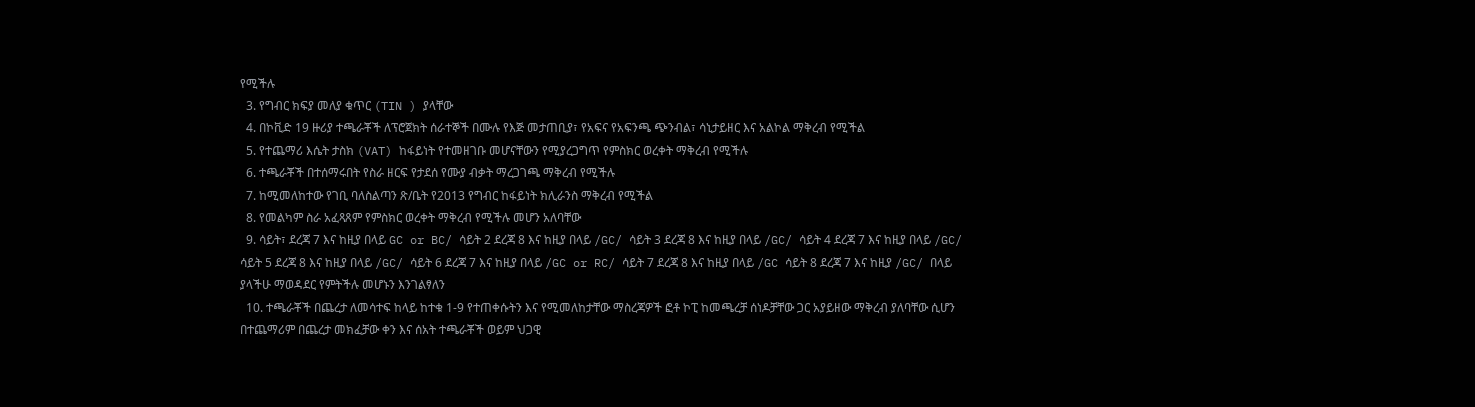የሚችሉ
  3. የግብር ክፍያ መለያ ቁጥር (TIN ) ያላቸው
  4. በኮቪድ 19 ዙሪያ ተጫራቾች ለፕሮጀክት ሰራተኞች በሙሉ የእጅ መታጠቢያ፣ የአፍና የአፍንጫ ጭንብል፣ ሳኒታይዘር እና አልኮል ማቅረብ የሚችል
  5. የተጨማሪ እሴት ታስክ (VAT) ከፋይነት የተመዘገቡ መሆናቸውን የሚያረጋግጥ የምስክር ወረቀት ማቅረብ የሚችሉ
  6. ተጫራቾች በተሰማሩበት የስራ ዘርፍ የታደሰ የሙያ ብቃት ማረጋገጫ ማቅረብ የሚችሉ
  7. ከሚመለከተው የገቢ ባለስልጣን ጽ/ቤት የ2013 የግብር ከፋይነት ክሊራንስ ማቅረብ የሚችል
  8. የመልካም ስራ አፈጻጸም የምስክር ወረቀት ማቅረብ የሚችሉ መሆን አለባቸው
  9. ሳይት፣ ደረጃ 7 እና ከዚያ በላይ GC or BC/ ሳይት 2 ደረጃ 8 እና ከዚያ በላይ /GC/ ሳይት 3 ደረጃ 8 እና ከዚያ በላይ /GC/ ሳይት 4 ደረጃ 7 እና ከዚያ በላይ /GC/ ሳይት 5 ደረጃ 8 እና ከዚያ በላይ /GC/ ሳይት 6 ደረጃ 7 እና ከዚያ በላይ /GC or RC/ ሳይት 7 ደረጃ 8 እና ከዚያ በላይ /GC ሳይት 8 ደረጃ 7 እና ከዚያ /GC/ በላይ ያላችሁ ማወዳደር የምትችሉ መሆኑን እንገልፃለን
  10. ተጫራቾች በጨረታ ለመሳተፍ ከላይ ከተቁ 1-9 የተጠቀሱትን እና የሚመለከታቸው ማስረጃዎች ፎቶ ኮፒ ከመጫረቻ ሰነዶቻቸው ጋር አያይዘው ማቅረብ ያለባቸው ሲሆን በተጨማሪም በጨረታ መክፈቻው ቀን እና ሰአት ተጫራቾች ወይም ህጋዊ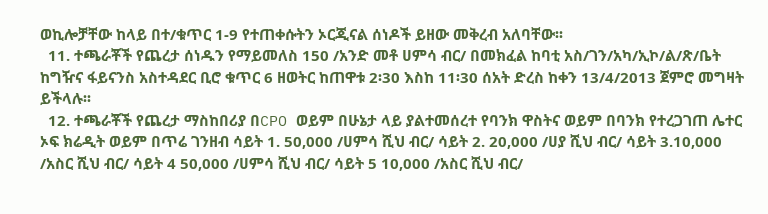ወኪሎቻቸው ከላይ በተ/ቁጥር 1-9 የተጠቀሱትን ኦርጂናል ሰነዶች ይዘው መቅረብ አለባቸው፡፡
  11. ተጫራቾች የጨረታ ሰነዱን የማይመለስ 150 /አንድ መቶ ሀምሳ ብር/ በመክፈል ከባቲ አስ/ገን/አካ/ኢኮ/ል/ጽ/ቤት ከግዥና ፋይናንስ አስተዳደር ቢሮ ቁጥር 6 ዘወትር ከጠዋቱ 2፡30 እስከ 11፡30 ሰአት ድረስ ከቀን 13/4/2013 ጀምሮ መግዛት ይችላሉ፡፡
  12. ተጫራቾች የጨረታ ማስከበሪያ በCPO ወይም በሁኔታ ላይ ያልተመሰረተ የባንክ ዋስትና ወይም በባንክ የተረጋገጠ ሌተር ኦፍ ክሬዲት ወይም በጥሬ ገንዘብ ሳይት 1. 50,000 /ሀምሳ ሺህ ብር/ ሳይት 2. 20,000 /ሀያ ሺህ ብር/ ሳይት 3.10,000 /አስር ሺህ ብር/ ሳይት 4 50,000 /ሀምሳ ሺህ ብር/ ሳይት 5 10,000 /አስር ሺህ ብር/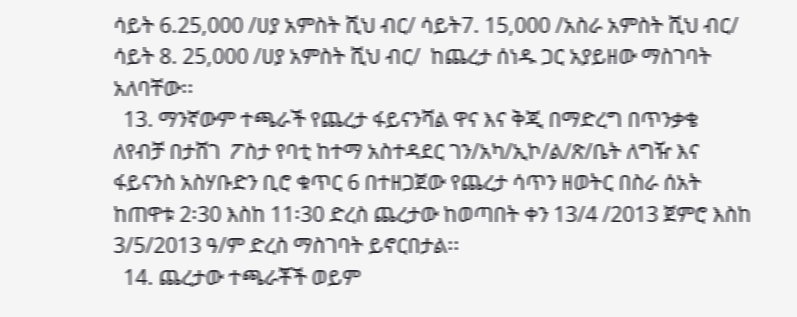ሳይት 6.25,000 /ሀያ አምስት ሺህ ብር/ ሳይት7. 15,000 /አስራ አምስት ሺህ ብር/ ሳይት 8. 25,000 /ሀያ አምስት ሺህ ብር/  ከጨረታ ሰነዱ ጋር አያይዘው ማስገባት አለባቸው፡፡
  13. ማንኛውም ተጫራች የጨረታ ፋይናንሻል ዋና እና ቅጂ በማድረግ በጥንቃቄ ለየብቻ በታሸገ  ፖስታ የባቲ ከተማ አስተዳደር ገን/አካ/ኢኮ/ል/ጽ/ቤት ለግዥ እና ፋይናንስ አስሃቡድን ቢሮ ቁጥር 6 በተዘጋጀው የጨረታ ሳጥን ዘወትር በስራ ሰአት ከጠዋቱ 2፡30 እስከ 11፡30 ድረስ ጨረታው ከወጣበት ቀን 13/4 /2013 ጀምሮ እስከ 3/5/2013 ዓ/ም ድረስ ማስገባት ይኖርበታል፡፡
  14. ጨረታው ተጫራቾች ወይም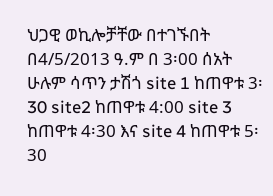ህጋዊ ወኪሎቻቸው በተገኙበት በ4/5/2013 ዓ.ም በ 3፡00 ሰአት ሁሉም ሳጥን ታሽጎ site 1 ከጠዋቱ 3፡30 site2 ከጠዋቱ 4:00 site 3 ከጠዋቱ 4፡30 እና site 4 ከጠዋቱ 5፡30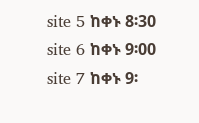site 5 ከቀኑ 8፡30 site 6 ከቀኑ 9፡00 site 7 ከቀኑ 9፡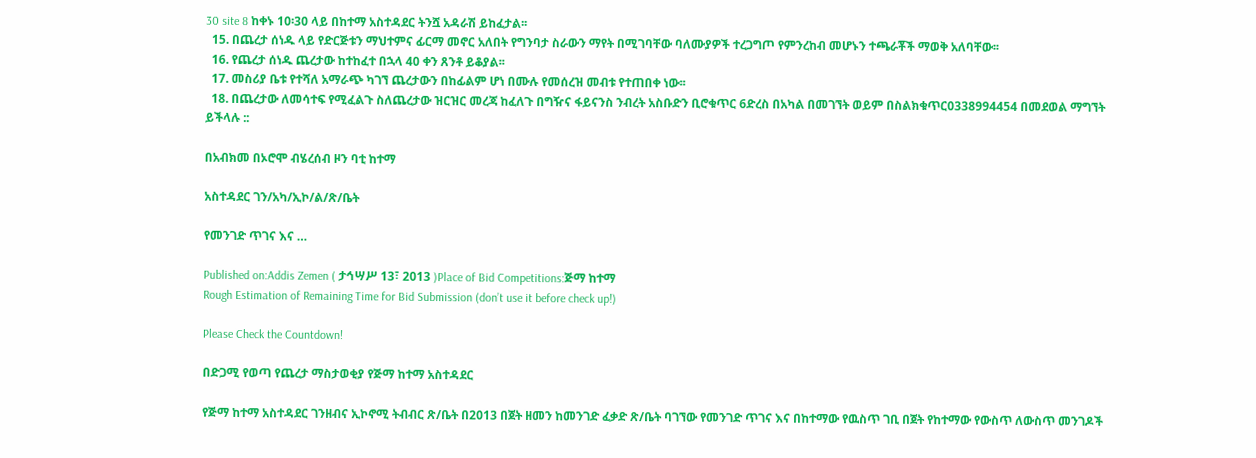30 site 8 ከቀኑ 10፡30 ላይ በከተማ አስተዳደር ትንሿ አዳራሽ ይከፈታል፡፡
  15. በጨረታ ሰነዱ ላይ የድርጅቱን ማህተምና ፊርማ መኖር አለበት የግንባታ ስራውን ማየት በሚገባቸው ባለሙያዎች ተረጋግጦ የምንረከብ መሆኑን ተጫራቾች ማወቅ አለባቸው፡፡
  16. የጨረታ ሰነዱ ጨረታው ከተከፈተ በኋላ 40 ቀን ጸንቶ ይቆያል፡፡
  17. መስሪያ ቤቱ የተሻለ አማራጭ ካገኘ ጨረታውን በከፊልም ሆነ በሙሉ የመሰረዝ መብቱ የተጠበቀ ነው፡፡
  18. በጨረታው ለመሳተፍ የሚፈልጉ ስለጨረታው ዝርዝር መረጃ ከፈለጉ በግዥና ፋይናንስ ንብረት አስቡድን ቢሮቁጥር 6ድረስ በአካል በመገኘት ወይም በስልክቁጥር0338994454 በመደወል ማግኘት ይችላሉ ::

በአብክመ በኦሮሞ ብሄረሰብ ዞን ባቲ ከተማ

አስተዳደር ገን/አካ/ኢኮ/ል/ጽ/ቤት

የመንገድ ጥገና እና …

Published on:Addis Zemen ( ታኅሣሥ 13፣ 2013 )Place of Bid Competitions:ጅማ ከተማ
Rough Estimation of Remaining Time for Bid Submission (don’t use it before check up!)

Please Check the Countdown!

በድጋሚ የወጣ የጨረታ ማስታወቂያ የጅማ ከተማ አስተዳደር

የጅማ ከተማ አስተዳደር ገንዘብና ኢኮኖሚ ትብብር ጽ/ቤት በ2013 በጀት ዘመን ከመንገድ ፈቃድ ጽ/ቤት ባገኘው የመንገድ ጥገና እና በከተማው የዉስጥ ገቢ በጀት የከተማው የውስጥ ለውስጥ መንገዶች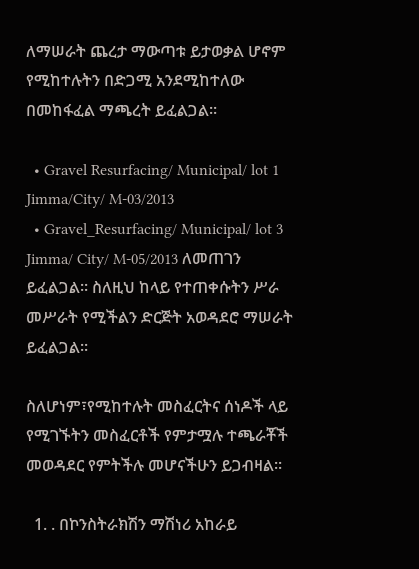ለማሠራት ጨረታ ማውጣቱ ይታወቃል ሆኖም የሚከተሉትን በድጋሚ አንደሚከተለው በመከፋፈል ማጫረት ይፈልጋል፡፡

  • Gravel Resurfacing/ Municipal/ lot 1 Jimma/City/ M-03/2013
  • Gravel_Resurfacing/ Municipal/ lot 3 Jimma/ City/ M-05/2013 ለመጠገን ይፈልጋል፡፡ ስለዚህ ከላይ የተጠቀሱትን ሥራ መሥራት የሚችልን ድርጅት አወዳደሮ ማሠራት ይፈልጋል፡፡

ስለሆነም፣የሚከተሉት መስፈርትና ሰነዶች ላይ የሚገኙትን መስፈርቶች የምታሟሉ ተጫራቾች መወዳደር የምትችሉ መሆናችሁን ይጋብዛል፡፡

  1. . በኮንስትራክሽን ማሽነሪ አከራይ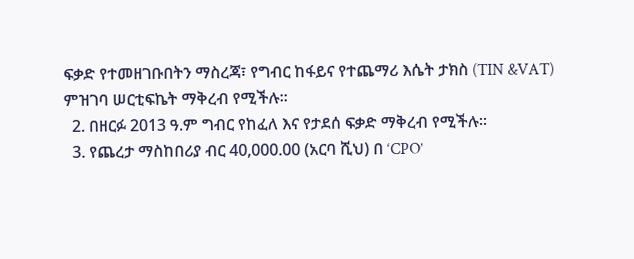ፍቃድ የተመዘገቡበትን ማስረጃ፣ የግብር ከፋይና የተጨማሪ እሴት ታክስ (TIN &VAT) ምዝገባ ሠርቲፍኬት ማቅረብ የሚችሉ፡፡
  2. በዘርፉ 2013 ዓ.ም ግብር የከፈለ እና የታደሰ ፍቃድ ማቅረብ የሚችሉ፡፡
  3. የጨረታ ማስከበሪያ ብር 40,000.00 (አርባ ሺህ) በ ‘CPO’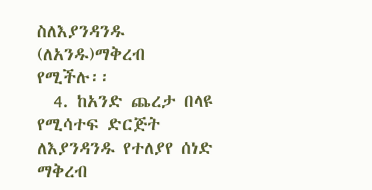ስለእያንዳንዱ (ለአንዱ)ማቅረብ የሚችሉ፡፡
  4. ከአንድ ጨረታ በላዩ የሚሳተፍ ድርጅት ለእያንዳንዱ የተለያየ ሰነድ ማቅረብ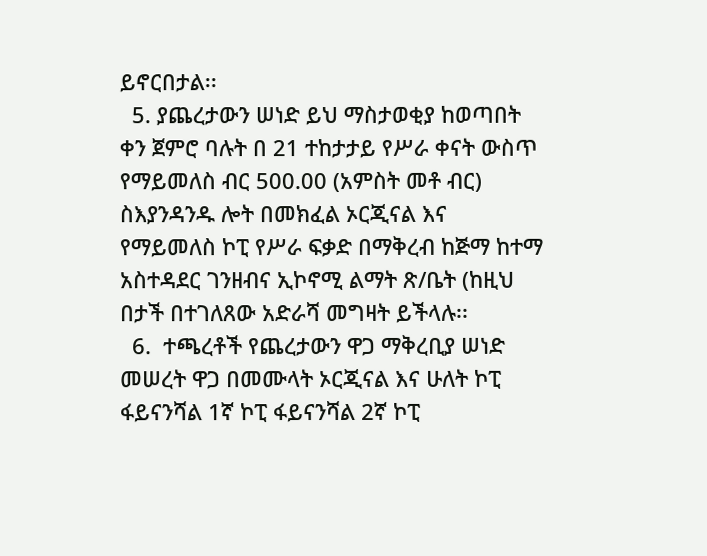ይኖርበታል፡፡
  5. ያጨረታውን ሠነድ ይህ ማስታወቂያ ከወጣበት ቀን ጀምሮ ባሉት በ 21 ተከታታይ የሥራ ቀናት ውስጥ የማይመለስ ብር 500.00 (አምስት መቶ ብር) ስእያንዳንዱ ሎት በመክፈል ኦርጂናል እና የማይመለስ ኮፒ የሥራ ፍቃድ በማቅረብ ከጅማ ከተማ አስተዳደር ገንዘብና ኢኮኖሚ ልማት ጽ/ቤት (ከዚህ በታች በተገለጸው አድራሻ መግዛት ይችላሉ፡፡
  6.  ተጫረቶች የጨረታውን ዋጋ ማቅረቢያ ሠነድ መሠረት ዋጋ በመሙላት ኦርጂናል እና ሁለት ኮፒ ፋይናንሻል 1ኛ ኮፒ ፋይናንሻል 2ኛ ኮፒ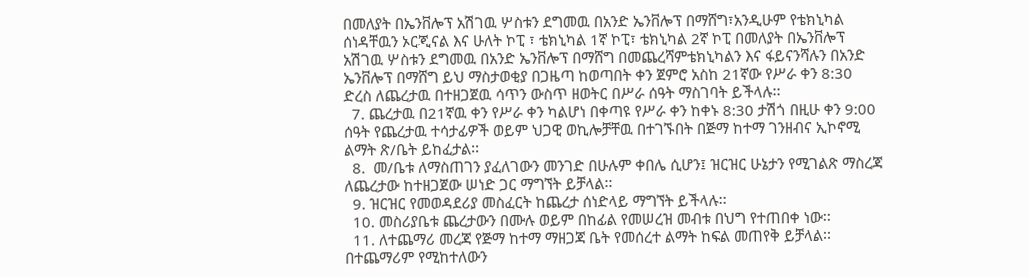በመለያት በኤንቨሎፕ አሽገዉ ሦስቱን ደግመዉ በአንድ ኤንቨሎፕ በማሸግ፣አንዲሁም የቴክኒካል ሰነዳቸዉን ኦርጂናል እና ሁለት ኮፒ ፣ ቴክኒካል 1ኛ ኮፒ፣ ቴክኒካል 2ኛ ኮፒ በመለያት በኤንቨሎፕ አሽገዉ ሦስቱን ደግመዉ በአንድ ኤንቨሎፕ በማሸግ በመጨረሻምቴክኒካልን እና ፋይናንሻሉን በአንድ ኤንቨሎፕ በማሸግ ይህ ማስታወቂያ በጋዜጣ ከወጣበት ቀን ጀምሮ አስከ 21ኛው የሥራ ቀን 8:30 ድረስ ለጨረታዉ በተዘጋጀዉ ሳጥን ውስጥ ዘወትር በሥራ ሰዓት ማስገባት ይችላሉ፡፡
  7. ጨረታዉ በ21ኛዉ ቀን የሥራ ቀን ካልሆነ በቀጣዩ የሥራ ቀን ከቀኑ 8:30 ታሽጎ በዚሁ ቀን 9:00 ሰዓት የጨረታዉ ተሳታፊዎች ወይም ህጋዊ ወኪሎቻቸዉ በተገኙበት በጅማ ከተማ ገንዘብና ኢኮኖሚ ልማት ጽ/ቤት ይከፈታል፡፡
  8.  መ/ቤቱ ለማስጠገን ያፈለገውን መንገድ በሁሉም ቀበሌ ሲሆን፤ ዝርዝር ሁኔታን የሚገልጽ ማስረጃ ለጨረታው ከተዘጋጀው ሠነድ ጋር ማግኘት ይቻላል፡፡
  9. ዝርዝር የመወዳደሪያ መስፈርት ከጨረታ ሰነድላይ ማግኘት ይችላሉ፡፡
  10. መስሪያቤቱ ጨረታውን በሙሉ ወይም በከፊል የመሠረዝ መብቱ በህግ የተጠበቀ ነው፡፡
  11. ለተጨማሪ መረጃ የጅማ ከተማ ማዘጋጃ ቤት የመሰረተ ልማት ከፍል መጠየቅ ይቻላል፡፡ በተጨማሪም የሚከተለውን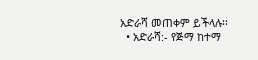አድራሻ መጠቀም ይችላሉ፡፡
  • አድራሻ:- የጅማ ከተማ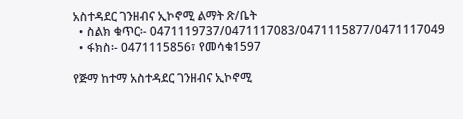አስተዳደር ገንዘብና ኢኮኖሚ ልማት ጽ/ቤት
  • ስልክ ቁጥር፡- 0471119737/0471117083/0471115877/0471117049
  • ፋክስ፡- 0471115856፣ የመሳቁ1597

የጅማ ከተማ አስተዳደር ገንዘብና ኢኮኖሚ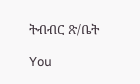ትብብር ጽ/ቤት

You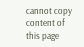cannot copy content of this page